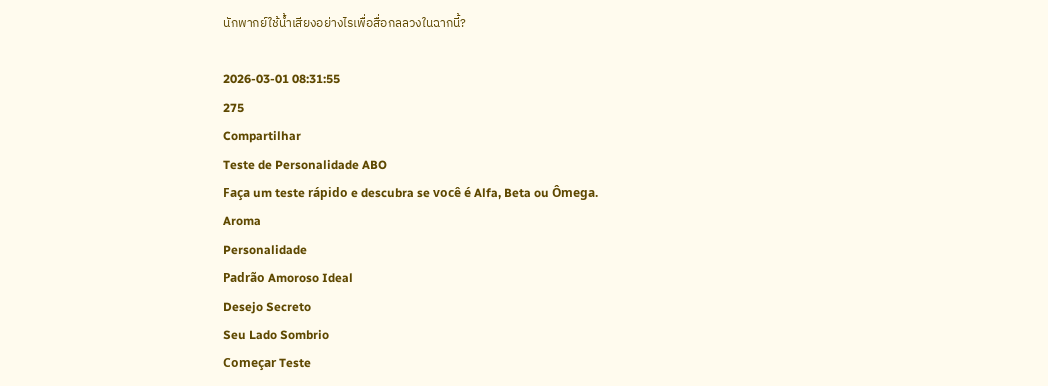นักพากย์ใช้น้ำเสียงอย่างไรเพื่อสื่อกลลวงในฉากนี้?

2026-03-01 08:31:55
275
Compartilhar
Teste de Personalidade ABO
Faça um teste rápido e descubra se você é Alfa, Beta ou Ômega.
Aroma
Personalidade
Padrão Amoroso Ideal
Desejo Secreto
Seu Lado Sombrio
Começar Teste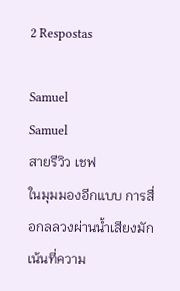2 Respostas

Samuel
Samuel
สายรีวิว เชฟ
ในมุมมองอีกแบบ การสื่อกลลวงผ่านน้ำเสียงมักเน้นที่ความ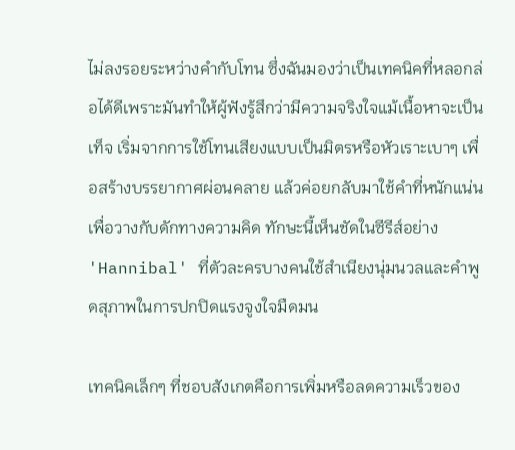ไม่ลงรอยระหว่างคำกับโทน ซึ่งฉันมองว่าเป็นเทคนิคที่หลอกล่อได้ดีเพราะมันทำให้ผู้ฟังรู้สึกว่ามีความจริงใจแม้เนื้อหาจะเป็นเท็จ เริ่มจากการใช้โทนเสียงแบบเป็นมิตรหรือหัวเราะเบาๆ เพื่อสร้างบรรยากาศผ่อนคลาย แล้วค่อยกลับมาใช้คำที่หนักแน่นเพื่อวางกับดักทางความคิด ทักษะนี้เห็นชัดในซีรีส์อย่าง 'Hannibal' ที่ตัวละครบางคนใช้สำเนียงนุ่มนวลและคำพูดสุภาพในการปกปิดแรงจูงใจมืดมน

เทคนิคเล็กๆ ที่ชอบสังเกตคือการเพิ่มหรือลดความเร็วของ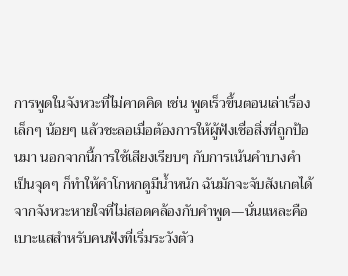การพูดในจังหวะที่ไม่คาดคิด เช่น พูดเร็วขึ้นตอนเล่าเรื่องเล็กๆ น้อยๆ แล้วชะลอเมื่อต้องการให้ผู้ฟังเชื่อสิ่งที่ถูกป้อนมา นอกจากนี้การใช้เสียงเรียบๆ กับการเน้นคำบางคำเป็นจุดๆ ก็ทำให้คำโกหกดูมีน้ำหนัก ฉันมักจะจับสังเกตได้จากจังหวะหายใจที่ไม่สอดคล้องกับคำพูด—นั่นแหละคือเบาะแสสำหรับคนฟังที่เริ่มระวังตัว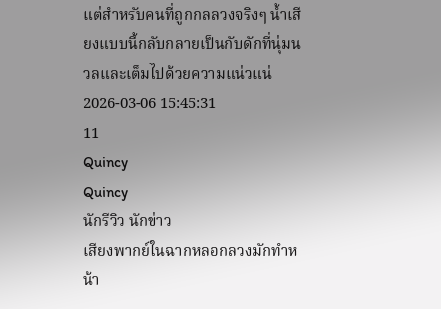แต่สำหรับคนที่ถูกกลลวงจริงๆ น้ำเสียงแบบนี้กลับกลายเป็นกับดักที่นุ่มนวลและเต็มไปด้วยความแน่วแน่
2026-03-06 15:45:31
11
Quincy
Quincy
นักรีวิว นักข่าว
เสียงพากย์ในฉากหลอกลวงมักทำหน้า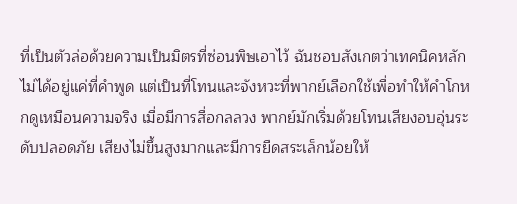ที่เป็นตัวล่อด้วยความเป็นมิตรที่ซ่อนพิษเอาไว้ ฉันชอบสังเกตว่าเทคนิคหลักไม่ได้อยู่แค่ที่คำพูด แต่เป็นที่โทนและจังหวะที่พากย์เลือกใช้เพื่อทำให้คำโกหกดูเหมือนความจริง เมื่อมีการสื่อกลลวง พากย์มักเริ่มด้วยโทนเสียงอบอุ่นระดับปลอดภัย เสียงไม่ขึ้นสูงมากและมีการยืดสระเล็กน้อยให้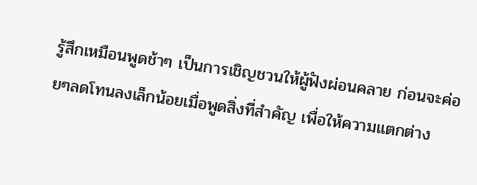รู้สึกเหมือนพูดช้าๆ เป็นการเชิญชวนให้ผู้ฟังผ่อนคลาย ก่อนจะค่อยๆลดโทนลงเล็กน้อยเมื่อพูดสิ่งที่สำคัญ เพื่อให้ความแตกต่าง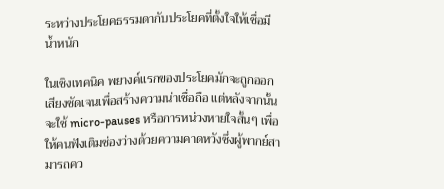ระหว่างประโยคธรรมดากับประโยคที่ตั้งใจให้เชื่อมีน้ำหนัก

ในเชิงเทคนิค พยางค์แรกของประโยคมักจะถูกออกเสียงชัดเจนเพื่อสร้างความน่าเชื่อถือ แต่หลังจากนั้นจะใช้ micro-pauses หรือการหน่วงหายใจสั้นๆ เพื่อให้คนฟังเติมช่องว่างด้วยความคาดหวังซึ่งผู้พากย์สามารถคว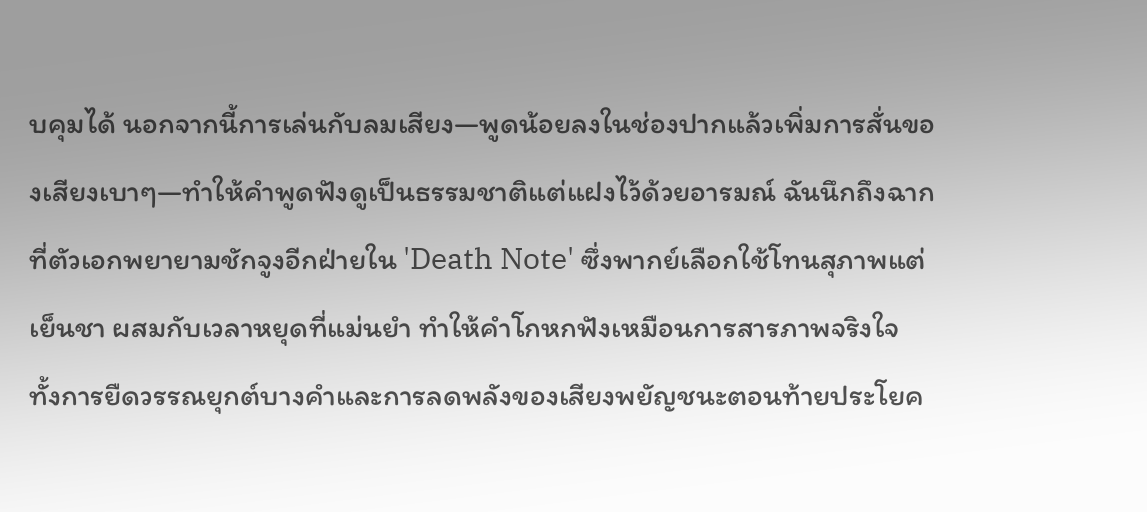บคุมได้ นอกจากนี้การเล่นกับลมเสียง—พูดน้อยลงในช่องปากแล้วเพิ่มการสั่นของเสียงเบาๆ—ทำให้คำพูดฟังดูเป็นธรรมชาติแต่แฝงไว้ด้วยอารมณ์ ฉันนึกถึงฉากที่ตัวเอกพยายามชักจูงอีกฝ่ายใน 'Death Note' ซึ่งพากย์เลือกใช้โทนสุภาพแต่เย็นชา ผสมกับเวลาหยุดที่แม่นยำ ทำให้คำโกหกฟังเหมือนการสารภาพจริงใจ ทั้งการยืดวรรณยุกต์บางคำและการลดพลังของเสียงพยัญชนะตอนท้ายประโยค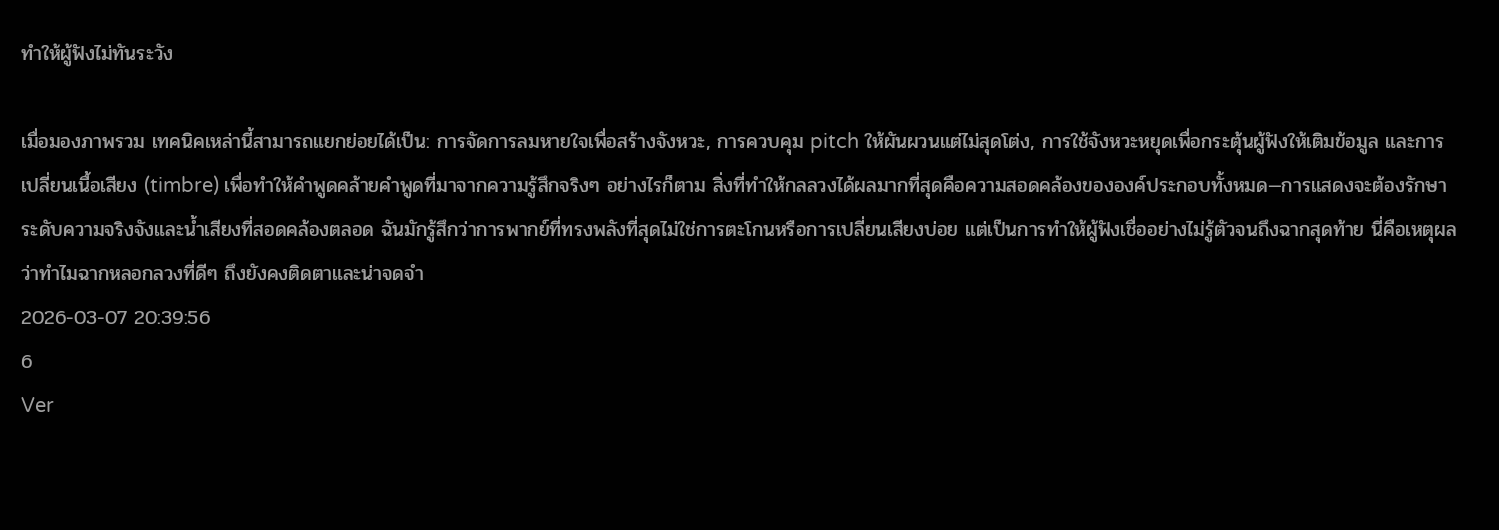ทำให้ผู้ฟังไม่ทันระวัง

เมื่อมองภาพรวม เทคนิคเหล่านี้สามารถแยกย่อยได้เป็น: การจัดการลมหายใจเพื่อสร้างจังหวะ, การควบคุม pitch ให้ผันผวนแต่ไม่สุดโต่ง, การใช้จังหวะหยุดเพื่อกระตุ้นผู้ฟังให้เติมข้อมูล และการเปลี่ยนเนื้อเสียง (timbre) เพื่อทำให้คำพูดคล้ายคำพูดที่มาจากความรู้สึกจริงๆ อย่างไรก็ตาม สิ่งที่ทำให้กลลวงได้ผลมากที่สุดคือความสอดคล้องขององค์ประกอบทั้งหมด—การแสดงจะต้องรักษาระดับความจริงจังและน้ำเสียงที่สอดคล้องตลอด ฉันมักรู้สึกว่าการพากย์ที่ทรงพลังที่สุดไม่ใช่การตะโกนหรือการเปลี่ยนเสียงบ่อย แต่เป็นการทำให้ผู้ฟังเชื่ออย่างไม่รู้ตัวจนถึงฉากสุดท้าย นี่คือเหตุผลว่าทำไมฉากหลอกลวงที่ดีๆ ถึงยังคงติดตาและน่าจดจำ
2026-03-07 20:39:56
6
Ver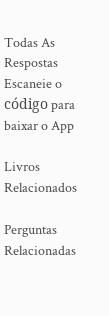Todas As Respostas
Escaneie o código para baixar o App

Livros Relacionados

Perguntas Relacionadas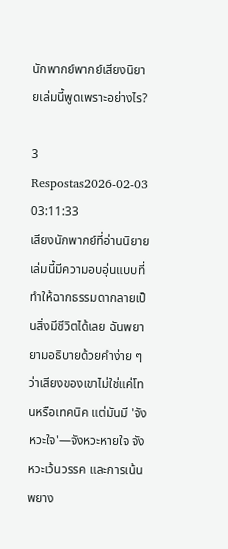นักพากย์พากย์เสียงนิยายเล่มนี้พูดเพราะอย่างไร?

3 Respostas2026-02-03 03:11:33
เสียงนักพากย์ที่อ่านนิยายเล่มนี้มีความอบอุ่นแบบที่ทำให้ฉากธรรมดากลายเป็นสิ่งมีชีวิตได้เลย ฉันพยายามอธิบายด้วยคำง่าย ๆ ว่าเสียงของเขาไม่ใช่แค่โทนหรือเทคนิค แต่มันมี 'จังหวะใจ'—จังหวะหายใจ จังหวะเว้นวรรค และการเน้นพยาง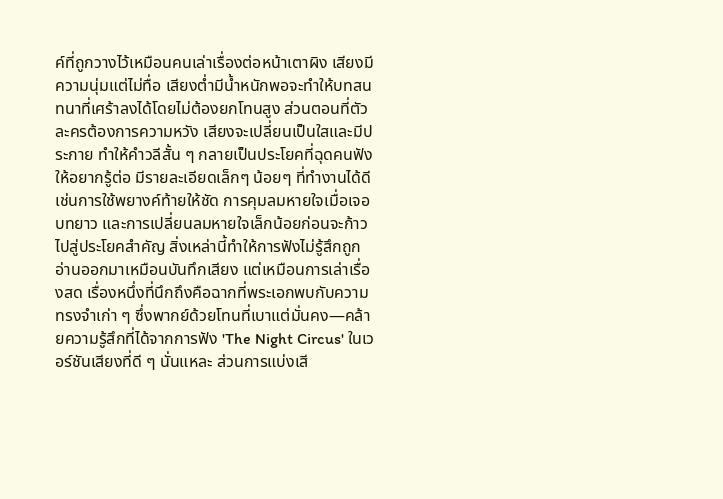ค์ที่ถูกวางไว้เหมือนคนเล่าเรื่องต่อหน้าเตาผิง เสียงมีความนุ่มแต่ไม่ทื่อ เสียงต่ำมีน้ำหนักพอจะทำให้บทสนทนาที่เศร้าลงได้โดยไม่ต้องยกโทนสูง ส่วนตอนที่ตัวละครต้องการความหวัง เสียงจะเปลี่ยนเป็นใสและมีประกาย ทำให้คำวลีสั้น ๆ กลายเป็นประโยคที่ฉุดคนฟังให้อยากรู้ต่อ มีรายละเอียดเล็กๆ น้อยๆ ที่ทำงานได้ดี เช่นการใช้พยางค์ท้ายให้ชัด การคุมลมหายใจเมื่อเจอบทยาว และการเปลี่ยนลมหายใจเล็กน้อยก่อนจะก้าวไปสู่ประโยคสำคัญ สิ่งเหล่านี้ทำให้การฟังไม่รู้สึกถูกอ่านออกมาเหมือนบันทึกเสียง แต่เหมือนการเล่าเรื่องสด เรื่องหนึ่งที่นึกถึงคือฉากที่พระเอกพบกับความทรงจำเก่า ๆ ซึ่งพากย์ด้วยโทนที่เบาแต่มั่นคง—คล้ายความรู้สึกที่ได้จากการฟัง 'The Night Circus' ในเวอร์ชันเสียงที่ดี ๆ นั่นแหละ ส่วนการแบ่งเสี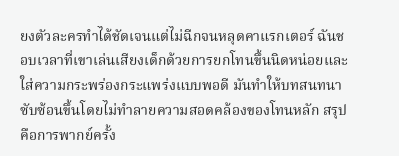ยงตัวละครทำได้ชัดเจนแต่ไม่ฉีกจนหลุดคาแรกเตอร์ ฉันชอบเวลาที่เขาเล่นเสียงเด็กด้วยการยกโทนขึ้นนิดหน่อยและใส่ความกระพร่องกระแพร่งแบบพอดี มันทำให้บทสนทนาซับซ้อนขึ้นโดยไม่ทำลายความสอดคล้องของโทนหลัก สรุปคือการพากย์ครั้ง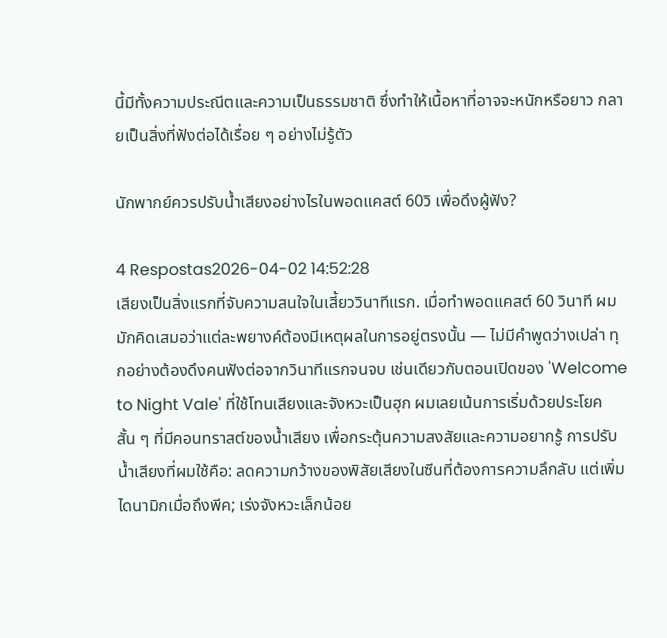นี้มีทั้งความประณีตและความเป็นธรรมชาติ ซึ่งทำให้เนื้อหาที่อาจจะหนักหรือยาว กลายเป็นสิ่งที่ฟังต่อได้เรื่อย ๆ อย่างไม่รู้ตัว

นักพากย์ควรปรับน้ำเสียงอย่างไรในพอดแคสต์ 60วิ เพื่อดึงผู้ฟัง?

4 Respostas2026-04-02 14:52:28
เสียงเป็นสิ่งแรกที่จับความสนใจในเสี้ยววินาทีแรก. เมื่อทำพอดแคสต์ 60 วินาที ผมมักคิดเสมอว่าแต่ละพยางค์ต้องมีเหตุผลในการอยู่ตรงนั้น — ไม่มีคำพูดว่างเปล่า ทุกอย่างต้องดึงคนฟังต่อจากวินาทีแรกจนจบ เช่นเดียวกับตอนเปิดของ 'Welcome to Night Vale' ที่ใช้โทนเสียงและจังหวะเป็นฮุก ผมเลยเน้นการเริ่มด้วยประโยคสั้น ๆ ที่มีคอนทราสต์ของน้ำเสียง เพื่อกระตุ้นความสงสัยและความอยากรู้ การปรับน้ำเสียงที่ผมใช้คือ: ลดความกว้างของพิสัยเสียงในซีนที่ต้องการความลึกลับ แต่เพิ่มไดนามิกเมื่อถึงพีค; เร่งจังหวะเล็กน้อย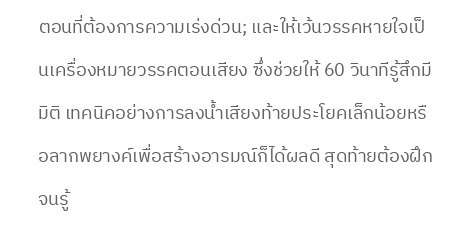ตอนที่ต้องการความเร่งด่วน; และให้เว้นวรรคหายใจเป็นเครื่องหมายวรรคตอนเสียง ซึ่งช่วยให้ 60 วินาทีรู้สึกมีมิติ เทคนิคอย่างการลงน้ำเสียงท้ายประโยคเล็กน้อยหรือลากพยางค์เพื่อสร้างอารมณ์ก็ได้ผลดี สุดท้ายต้องฝึกจนรู้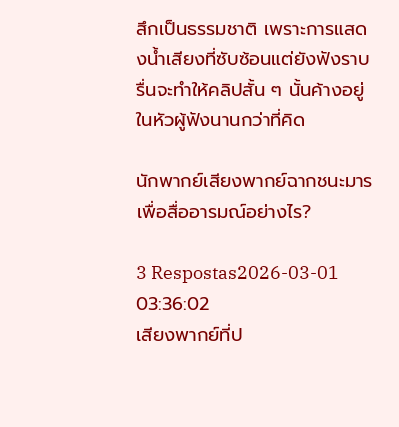สึกเป็นธรรมชาติ เพราะการแสดงน้ำเสียงที่ซับซ้อนแต่ยังฟังราบรื่นจะทำให้คลิปสั้น ๆ นั้นค้างอยู่ในหัวผู้ฟังนานกว่าที่คิด

นักพากย์เสียงพากย์ฉากชนะมารเพื่อสื่ออารมณ์อย่างไร?

3 Respostas2026-03-01 03:36:02
เสียงพากย์ที่ป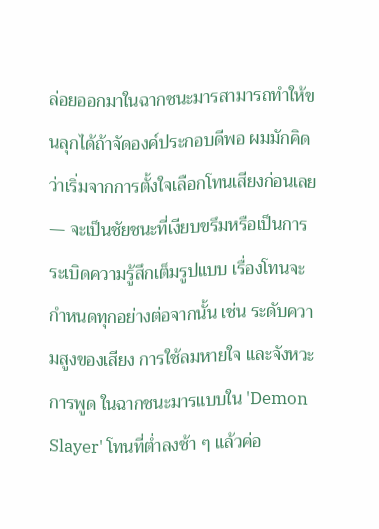ล่อยออกมาในฉากชนะมารสามารถทำให้ขนลุกได้ถ้าจัดองค์ประกอบดีพอ ผมมักคิดว่าเริ่มจากการตั้งใจเลือกโทนเสียงก่อนเลย — จะเป็นชัยชนะที่เงียบขรึมหรือเป็นการระเบิดความรู้สึกเต็มรูปแบบ เรื่องโทนจะกำหนดทุกอย่างต่อจากนั้น เช่น ระดับความสูงของเสียง การใช้ลมหายใจ และจังหวะการพูด ในฉากชนะมารแบบใน 'Demon Slayer' โทนที่ต่ำลงช้า ๆ แล้วค่อ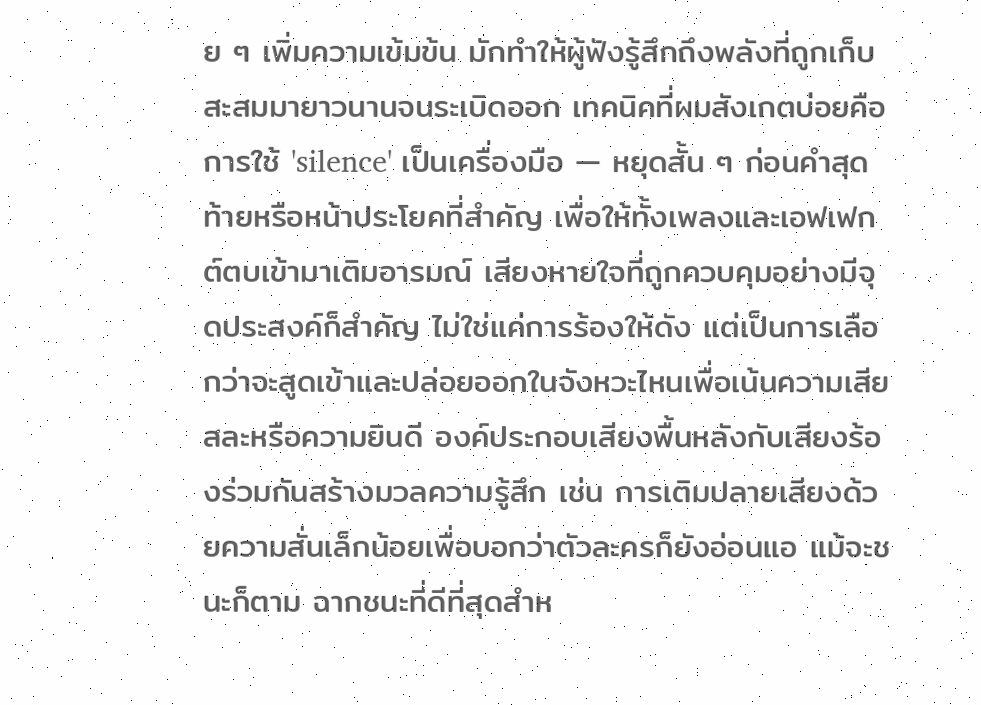ย ๆ เพิ่มความเข้มข้น มักทำให้ผู้ฟังรู้สึกถึงพลังที่ถูกเก็บสะสมมายาวนานจนระเบิดออก เทคนิคที่ผมสังเกตบ่อยคือการใช้ 'silence' เป็นเครื่องมือ — หยุดสั้น ๆ ก่อนคำสุดท้ายหรือหน้าประโยคที่สำคัญ เพื่อให้ทั้งเพลงและเอฟเฟกต์ตบเข้ามาเติมอารมณ์ เสียงหายใจที่ถูกควบคุมอย่างมีจุดประสงค์ก็สำคัญ ไม่ใช่แค่การร้องให้ดัง แต่เป็นการเลือกว่าจะสูดเข้าและปล่อยออกในจังหวะไหนเพื่อเน้นความเสียสละหรือความยินดี องค์ประกอบเสียงพื้นหลังกับเสียงร้องร่วมกันสร้างมวลความรู้สึก เช่น การเติมปลายเสียงด้วยความสั่นเล็กน้อยเพื่อบอกว่าตัวละครก็ยังอ่อนแอ แม้จะชนะก็ตาม ฉากชนะที่ดีที่สุดสำห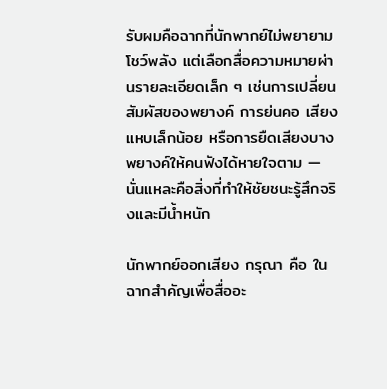รับผมคือฉากที่นักพากย์ไม่พยายามโชว์พลัง แต่เลือกสื่อความหมายผ่านรายละเอียดเล็ก ๆ เช่นการเปลี่ยนสัมผัสของพยางค์ การย่นคอ เสียงแหบเล็กน้อย หรือการยืดเสียงบางพยางค์ให้คนฟังได้หายใจตาม — นั่นแหละคือสิ่งที่ทำให้ชัยชนะรู้สึกจริงและมีน้ำหนัก

นักพากย์ออกเสียง กรุณา คือ ในฉากสำคัญเพื่อสื่ออะ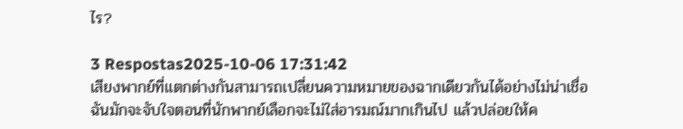ไร?

3 Respostas2025-10-06 17:31:42
เสียงพากย์ที่แตกต่างกันสามารถเปลี่ยนความหมายของฉากเดียวกันได้อย่างไม่น่าเชื่อ ฉันมักจะจับใจตอนที่นักพากย์เลือกจะไม่ใส่อารมณ์มากเกินไป แล้วปล่อยให้ค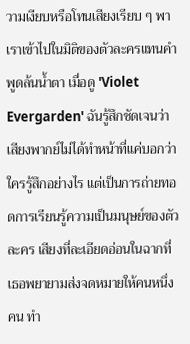วามเงียบหรือโทนเสียงเรียบ ๆ พาเราเข้าไปในมิติของตัวละครแทนคำพูดล้นน้ำตา เมื่อดู 'Violet Evergarden' ฉันรู้สึกชัดเจนว่าเสียงพากย์ไม่ได้ทำหน้าที่แค่บอกว่าใครรู้สึกอย่างไร แต่เป็นการถ่ายทอดการเรียนรู้ความเป็นมนุษย์ของตัวละคร เสียงที่ละเอียดอ่อนในฉากที่เธอพยายามส่งจดหมายให้คนหนึ่งคน ทำ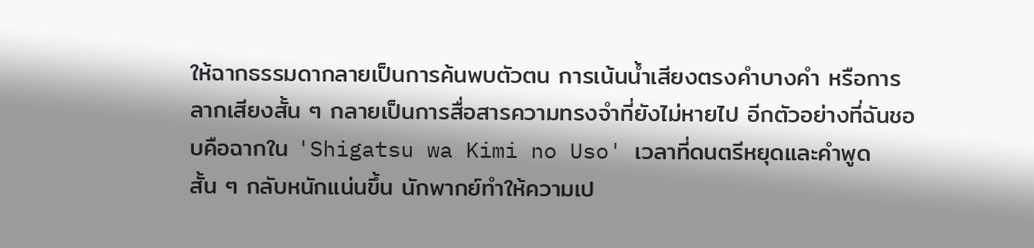ให้ฉากธรรมดากลายเป็นการค้นพบตัวตน การเน้นน้ำเสียงตรงคำบางคำ หรือการลากเสียงสั้น ๆ กลายเป็นการสื่อสารความทรงจำที่ยังไม่หายไป อีกตัวอย่างที่ฉันชอบคือฉากใน 'Shigatsu wa Kimi no Uso' เวลาที่ดนตรีหยุดและคำพูดสั้น ๆ กลับหนักแน่นขึ้น นักพากย์ทำให้ความเป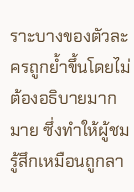ราะบางของตัวละครถูกย้ำขึ้นโดยไม่ต้องอธิบายมากมาย ซึ่งทำให้ผู้ชมรู้สึกเหมือนถูกลา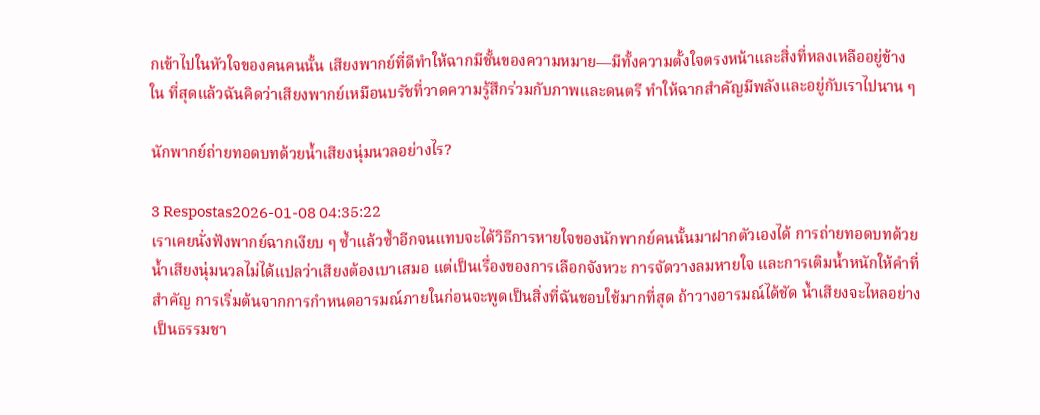กเข้าไปในหัวใจของคนคนนั้น เสียงพากย์ที่ดีทำให้ฉากมีชั้นของความหมาย—มีทั้งความตั้งใจตรงหน้าและสิ่งที่หลงเหลืออยู่ข้างใน ที่สุดแล้วฉันคิดว่าเสียงพากย์เหมือนบรัชที่วาดความรู้สึกร่วมกับภาพและดนตรี ทำให้ฉากสำคัญมีพลังและอยู่กับเราไปนาน ๆ

นักพากย์ถ่ายทอดบทด้วยน้ำเสียงนุ่มนวลอย่างไร?

3 Respostas2026-01-08 04:35:22
เราเคยนั่งฟังพากย์ฉากเงียบ ๆ ซ้ำแล้วซ้ำอีกจนแทบจะได้วิธีการหายใจของนักพากย์คนนั้นมาฝากตัวเองได้ การถ่ายทอดบทด้วยน้ำเสียงนุ่มนวลไม่ได้แปลว่าเสียงต้องเบาเสมอ แต่เป็นเรื่องของการเลือกจังหวะ การจัดวางลมหายใจ และการเติมน้ำหนักให้คำที่สำคัญ การเริ่มต้นจากการกำหนดอารมณ์ภายในก่อนจะพูดเป็นสิ่งที่ฉันชอบใช้มากที่สุด ถ้าวางอารมณ์ได้ชัด น้ำเสียงจะไหลอย่างเป็นธรรมชา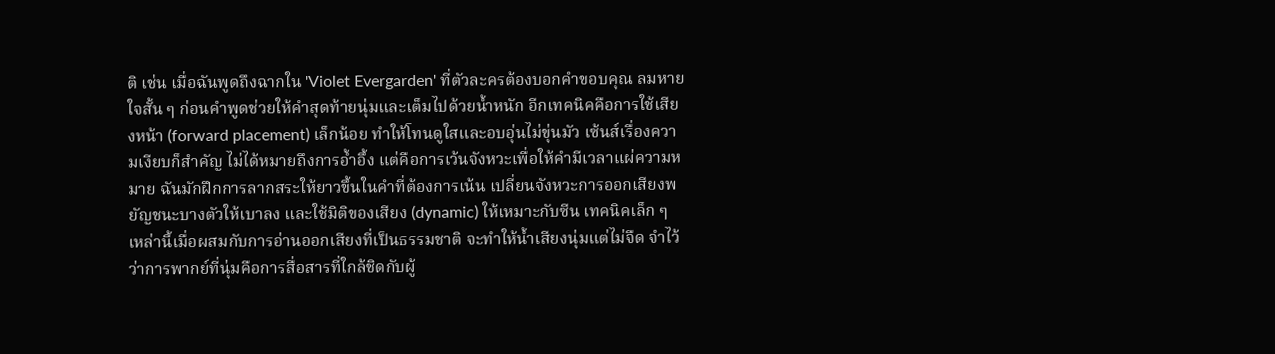ติ เช่น เมื่อฉันพูดถึงฉากใน 'Violet Evergarden' ที่ตัวละครต้องบอกคำขอบคุณ ลมหายใจสั้น ๆ ก่อนคำพูดช่วยให้คำสุดท้ายนุ่มและเต็มไปด้วยน้ำหนัก อีกเทคนิคคือการใช้เสียงหน้า (forward placement) เล็กน้อย ทำให้โทนดูใสและอบอุ่นไม่ขุ่นมัว เซ้นส์เรื่องความเงียบก็สำคัญ ไม่ได้หมายถึงการอ้ำอึ้ง แต่คือการเว้นจังหวะเพื่อให้คำมีเวลาแผ่ความหมาย ฉันมักฝึกการลากสระให้ยาวขึ้นในคำที่ต้องการเน้น เปลี่ยนจังหวะการออกเสียงพยัญชนะบางตัวให้เบาลง และใช้มิติของเสียง (dynamic) ให้เหมาะกับซีน เทคนิคเล็ก ๆ เหล่านี้เมื่อผสมกับการอ่านออกเสียงที่เป็นธรรมชาติ จะทำให้น้ำเสียงนุ่มแต่ไม่จืด จำไว้ว่าการพากย์ที่นุ่มคือการสื่อสารที่ใกล้ชิดกับผู้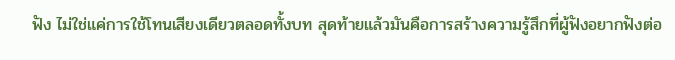ฟัง ไม่ใช่แค่การใช้โทนเสียงเดียวตลอดทั้งบท สุดท้ายแล้วมันคือการสร้างความรู้สึกที่ผู้ฟังอยากฟังต่อ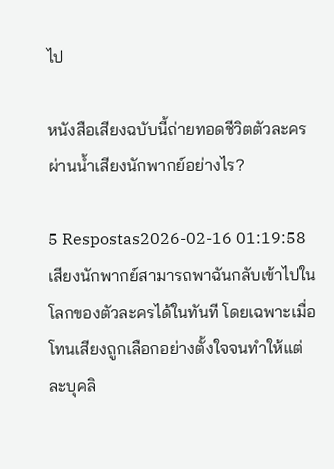ไป

หนังสือเสียงฉบับนี้ถ่ายทอดชีวิตตัวละครผ่านน้ำเสียงนักพากย์อย่างไร?

5 Respostas2026-02-16 01:19:58
เสียงนักพากย์สามารถพาฉันกลับเข้าไปในโลกของตัวละครได้ในทันที โดยเฉพาะเมื่อโทนเสียงถูกเลือกอย่างตั้งใจจนทำให้แต่ละบุคลิ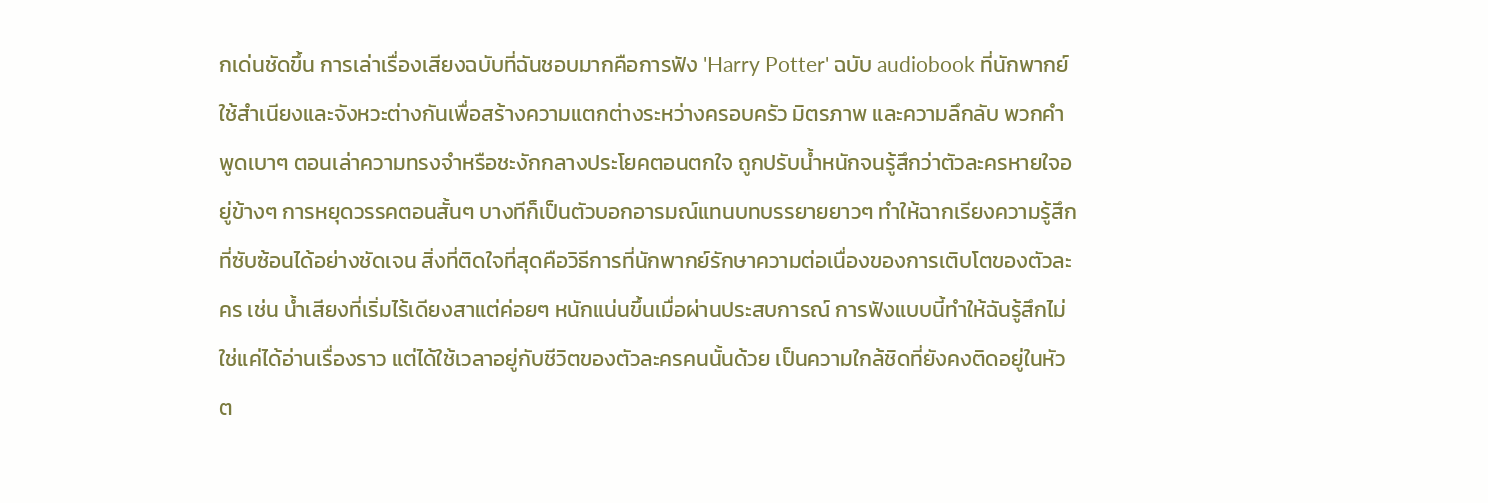กเด่นชัดขึ้น การเล่าเรื่องเสียงฉบับที่ฉันชอบมากคือการฟัง 'Harry Potter' ฉบับ audiobook ที่นักพากย์ใช้สำเนียงและจังหวะต่างกันเพื่อสร้างความแตกต่างระหว่างครอบครัว มิตรภาพ และความลึกลับ พวกคำพูดเบาๆ ตอนเล่าความทรงจำหรือชะงักกลางประโยคตอนตกใจ ถูกปรับน้ำหนักจนรู้สึกว่าตัวละครหายใจอยู่ข้างๆ การหยุดวรรคตอนสั้นๆ บางทีก็เป็นตัวบอกอารมณ์แทนบทบรรยายยาวๆ ทำให้ฉากเรียงความรู้สึกที่ซับซ้อนได้อย่างชัดเจน สิ่งที่ติดใจที่สุดคือวิธีการที่นักพากย์รักษาความต่อเนื่องของการเติบโตของตัวละคร เช่น น้ำเสียงที่เริ่มไร้เดียงสาแต่ค่อยๆ หนักแน่นขึ้นเมื่อผ่านประสบการณ์ การฟังแบบนี้ทำให้ฉันรู้สึกไม่ใช่แค่ได้อ่านเรื่องราว แต่ได้ใช้เวลาอยู่กับชีวิตของตัวละครคนนั้นด้วย เป็นความใกล้ชิดที่ยังคงติดอยู่ในหัวต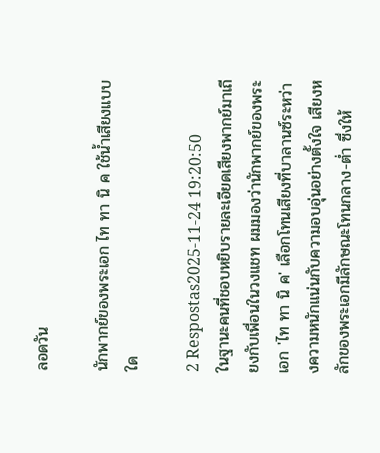ลอดวัน

นักพากย์ของพระเอก ไท ทา นิ ค ใช้น้ำเสียงแบบใด

2 Respostas2025-11-24 19:20:50
ในฐานะคนที่ชอบหยิบรายละเอียดเสียงพากย์มาเถียงกับเพื่อนในวงแชท ผมมองว่านักพากย์ของพระเอก 'ไท ทา นิ ค' เลือกโทนเสียงที่บาลานซ์ระหว่างความหนักแน่นกับความอบอุ่นอย่างตั้งใจ เสียงหลักของพระเอกมีลักษณะโทนกลาง-ต่ำ ซึ่งให้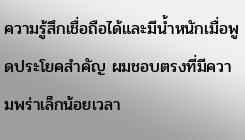ความรู้สึกเชื่อถือได้และมีน้ำหนักเมื่อพูดประโยคสำคัญ ผมชอบตรงที่มีความพร่าเล็กน้อยเวลา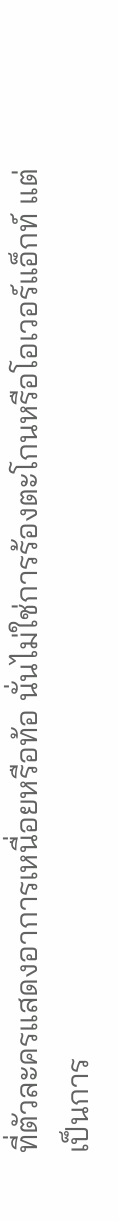ที่ตัวละครแสดงอาการเหนื่อยหรือท้อ นั่นไม่ใช่การร้องตะโกนหรือโอเวอร์แอ็กท์ แต่เป็นการ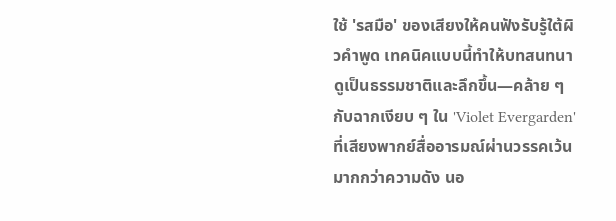ใช้ 'รสมือ' ของเสียงให้คนฟังรับรู้ใต้ผิวคำพูด เทคนิคแบบนี้ทำให้บทสนทนาดูเป็นธรรมชาติและลึกขึ้น—คล้าย ๆ กับฉากเงียบ ๆ ใน 'Violet Evergarden' ที่เสียงพากย์สื่ออารมณ์ผ่านวรรคเว้นมากกว่าความดัง นอ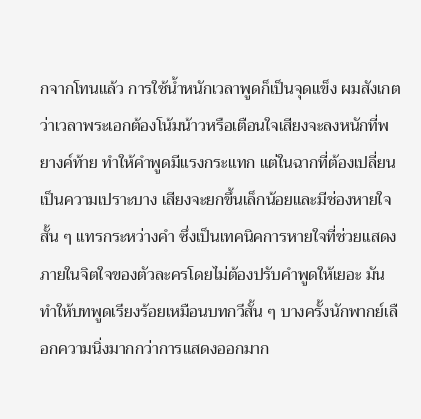กจากโทนแล้ว การใช้น้ำหนักเวลาพูดก็เป็นจุดแข็ง ผมสังเกตว่าเวลาพระเอกต้องโน้มน้าวหรือเตือนใจเสียงจะลงหนักที่พยางค์ท้าย ทำให้คำพูดมีแรงกระแทก แต่ในฉากที่ต้องเปลี่ยนเป็นความเปราะบาง เสียงจะยกขึ้นเล็กน้อยและมีช่องหายใจสั้น ๆ แทรกระหว่างคำ ซึ่งเป็นเทคนิคการหายใจที่ช่วยแสดงภายในจิตใจของตัวละครโดยไม่ต้องปรับคำพูดให้เยอะ มันทำให้บทพูดเรียงร้อยเหมือนบทกวีสั้น ๆ บางครั้งนักพากย์เลือกความนิ่งมากกว่าการแสดงออกมาก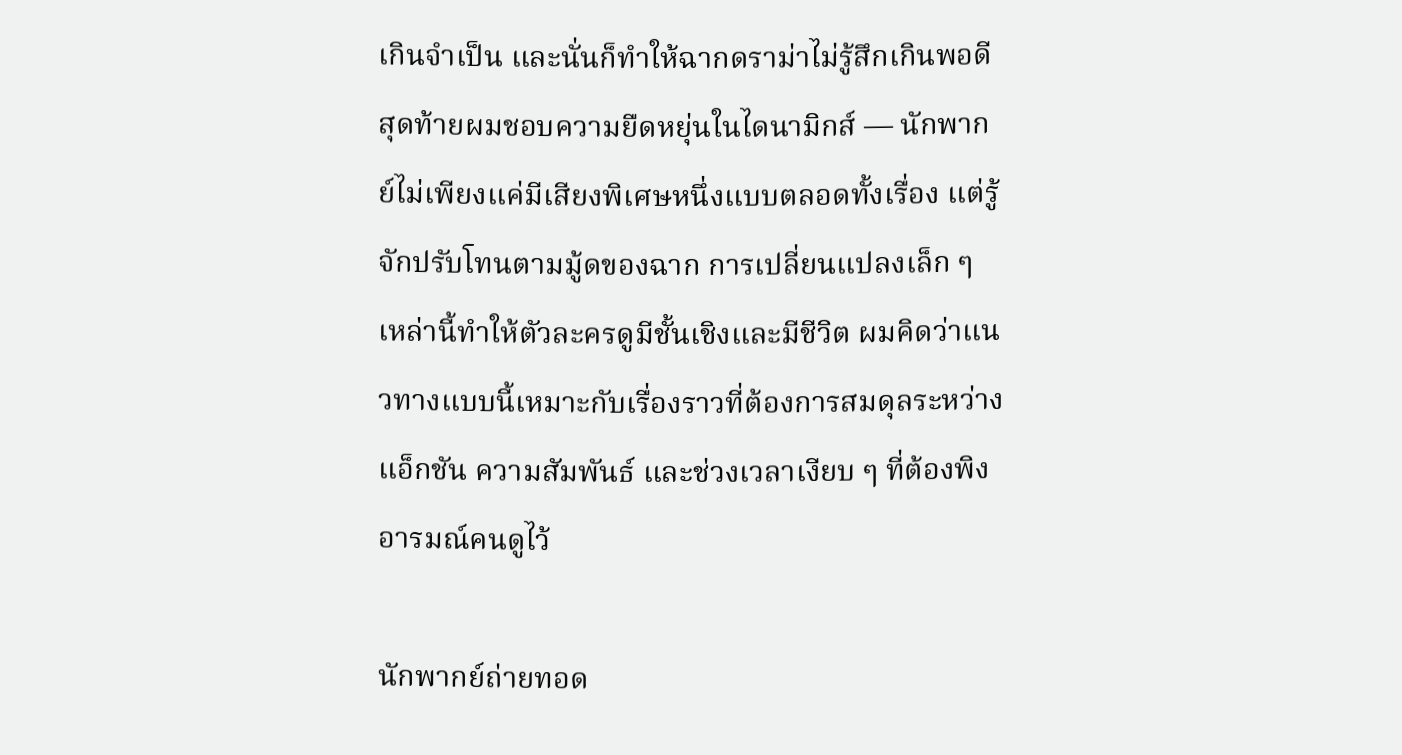เกินจำเป็น และนั่นก็ทำให้ฉากดราม่าไม่รู้สึกเกินพอดี สุดท้ายผมชอบความยืดหยุ่นในไดนามิกส์ — นักพากย์ไม่เพียงแค่มีเสียงพิเศษหนึ่งแบบตลอดทั้งเรื่อง แต่รู้จักปรับโทนตามมู้ดของฉาก การเปลี่ยนแปลงเล็ก ๆ เหล่านี้ทำให้ตัวละครดูมีชั้นเชิงและมีชีวิต ผมคิดว่าแนวทางแบบนี้เหมาะกับเรื่องราวที่ต้องการสมดุลระหว่างแอ็กชัน ความสัมพันธ์ และช่วงเวลาเงียบ ๆ ที่ต้องพิงอารมณ์คนดูไว้

นักพากย์ถ่ายทอด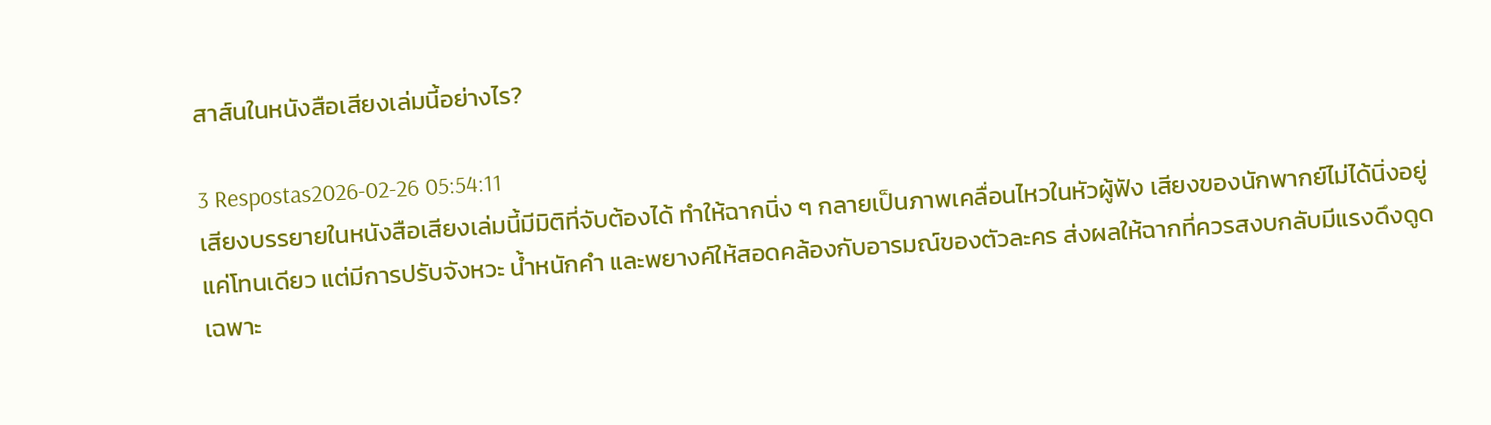สาส์นในหนังสือเสียงเล่มนี้อย่างไร?

3 Respostas2026-02-26 05:54:11
เสียงบรรยายในหนังสือเสียงเล่มนี้มีมิติที่จับต้องได้ ทำให้ฉากนิ่ง ๆ กลายเป็นภาพเคลื่อนไหวในหัวผู้ฟัง เสียงของนักพากย์ไม่ได้นิ่งอยู่แค่โทนเดียว แต่มีการปรับจังหวะ น้ำหนักคำ และพยางค์ให้สอดคล้องกับอารมณ์ของตัวละคร ส่งผลให้ฉากที่ควรสงบกลับมีแรงดึงดูดเฉพาะ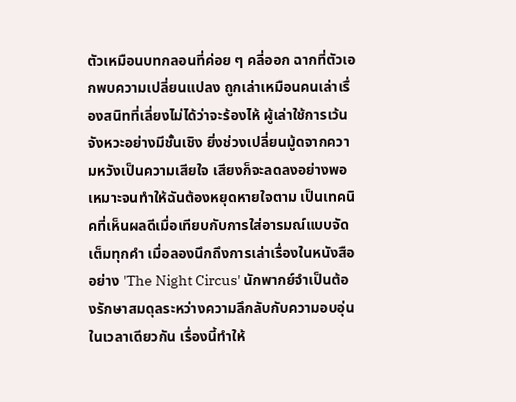ตัวเหมือนบทกลอนที่ค่อย ๆ คลี่ออก ฉากที่ตัวเอกพบความเปลี่ยนแปลง ถูกเล่าเหมือนคนเล่าเรื่องสนิทที่เลี่ยงไม่ได้ว่าจะร้องไห้ ผู้เล่าใช้การเว้นจังหวะอย่างมีชั้นเชิง ยิ่งช่วงเปลี่ยนมู้ดจากความหวังเป็นความเสียใจ เสียงก็จะลดลงอย่างพอเหมาะจนทำให้ฉันต้องหยุดหายใจตาม เป็นเทคนิคที่เห็นผลดีเมื่อเทียบกับการใส่อารมณ์แบบจัดเต็มทุกคำ เมื่อลองนึกถึงการเล่าเรื่องในหนังสืออย่าง 'The Night Circus' นักพากย์จำเป็นต้องรักษาสมดุลระหว่างความลึกลับกับความอบอุ่นในเวลาเดียวกัน เรื่องนี้ทำให้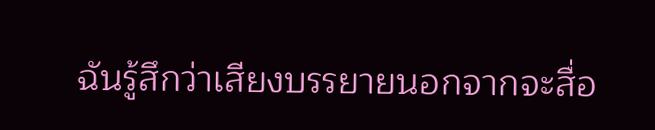ฉันรู้สึกว่าเสียงบรรยายนอกจากจะสื่อ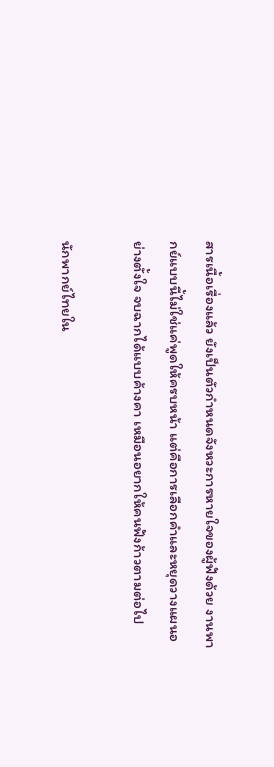สารเนื้อเรื่องแล้ว ยังเป็นตัวกำหนดจังหวะการหายใจของผู้ฟังด้วย งานพากย์แบบนี้ไม่ใช่แค่พูดให้ครบหน้า แต่คือการเลือกคำและหยุดวางแผนอย่างตั้งใจ จบฉากได้แบบค้างคา เหมือนอยากให้คนฟังก้าวตามต่อไป

นักพากย์ไทยใน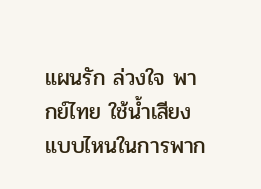แผนรัก ล่วงใจ พากย์ไทย ใช้น้ำเสียงแบบไหนในการพาก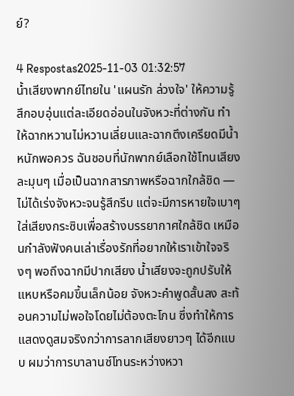ย์?

4 Respostas2025-11-03 01:32:57
น้ำเสียงพากย์ไทยใน 'แผนรัก ล่วงใจ' ให้ความรู้สึกอบอุ่นแต่ละเอียดอ่อนในจังหวะที่ต่างกัน ทำให้ฉากหวานไม่หวานเลี่ยนและฉากตึงเครียดมีน้ำหนักพอควร ฉันชอบที่นักพากย์เลือกใช้โทนเสียงละมุนๆ เมื่อเป็นฉากสารภาพหรือฉากใกล้ชิด — ไม่ได้เร่งจังหวะจนรู้สึกรีบ แต่จะมีการหายใจเบาๆ ใส่เสียงกระซิบเพื่อสร้างบรรยากาศใกล้ชิด เหมือนกำลังฟังคนเล่าเรื่องรักที่อยากให้เราเข้าใจจริงๆ พอถึงฉากมีปากเสียง น้ำเสียงจะถูกปรับให้แหบหรือคมขึ้นเล็กน้อย จังหวะคำพูดสั้นลง สะท้อนความไม่พอใจโดยไม่ต้องตะโกน ซึ่งทำให้การแสดงดูสมจริงกว่าการลากเสียงยาวๆ ได้อีกแบบ ผมว่าการบาลานซ์โทนระหว่างหวา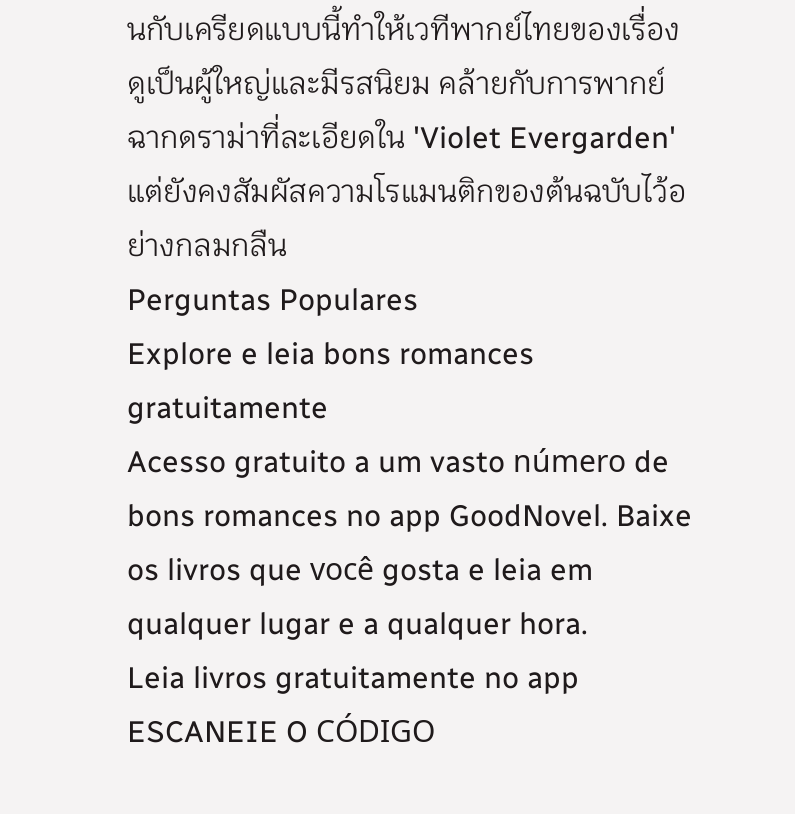นกับเครียดแบบนี้ทำให้เวทีพากย์ไทยของเรื่องดูเป็นผู้ใหญ่และมีรสนิยม คล้ายกับการพากย์ฉากดราม่าที่ละเอียดใน 'Violet Evergarden' แต่ยังคงสัมผัสความโรแมนติกของต้นฉบับไว้อย่างกลมกลืน
Perguntas Populares
Explore e leia bons romances gratuitamente
Acesso gratuito a um vasto número de bons romances no app GoodNovel. Baixe os livros que você gosta e leia em qualquer lugar e a qualquer hora.
Leia livros gratuitamente no app
ESCANEIE O CÓDIGO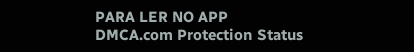PARA LER NO APP
DMCA.com Protection Status